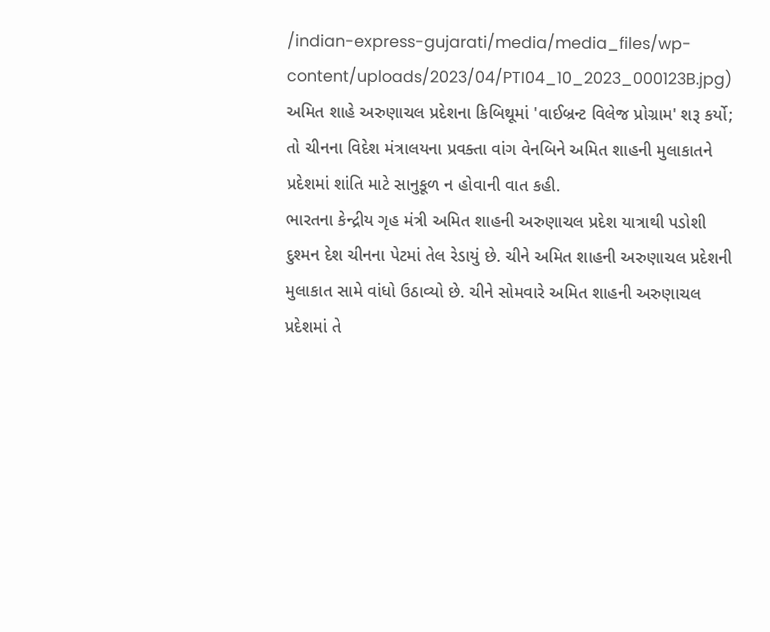/indian-express-gujarati/media/media_files/wp-content/uploads/2023/04/PTI04_10_2023_000123B.jpg)
અમિત શાહે અરુણાચલ પ્રદેશના કિબિથૂમાં 'વાઈબ્રન્ટ વિલેજ પ્રોગ્રામ' શરૂ કર્યો; તો ચીનના વિદેશ મંત્રાલયના પ્રવક્તા વાંગ વેનબિને અમિત શાહની મુલાકાતને પ્રદેશમાં શાંતિ માટે સાનુકૂળ ન હોવાની વાત કહી.
ભારતના કેન્દ્રીય ગૃહ મંત્રી અમિત શાહની અરુણાચલ પ્રદેશ યાત્રાથી પડોશી દુશ્મન દેશ ચીનના પેટમાં તેલ રેડાયું છે. ચીને અમિત શાહની અરુણાચલ પ્રદેશની મુલાકાત સામે વાંધો ઉઠાવ્યો છે. ચીને સોમવારે અમિત શાહની અરુણાચલ પ્રદેશમાં તે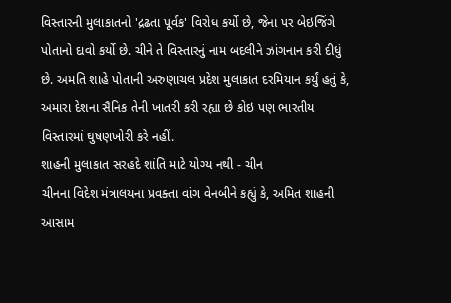વિસ્તારની મુલાકાતનો 'દ્રઢતા પૂર્વક' વિરોધ કર્યો છે, જેના પર બેઇજિંગે પોતાનો દાવો કર્યો છે. ચીને તે વિસ્તારનું નામ બદલીને ઝાંગનાન કરી દીધું છે. અમતિ શાહે પોતાની અરુણાચલ પ્રદેશ મુલાકાત દરમિયાન કર્યું હતું કે, અમારા દેશના સૈનિક તેની ખાતરી કરી રહ્યા છે કોઇ પણ ભારતીય વિસ્તારમાં ઘુષણખોરી કરે નહીં.
શાહની મુલાકાત સરહદે શાંતિ માટે યોગ્ય નથી - ચીન
ચીનના વિદેશ મંત્રાલયના પ્રવક્તા વાંગ વેનબીને કહ્યું કે, અમિત શાહની આસામ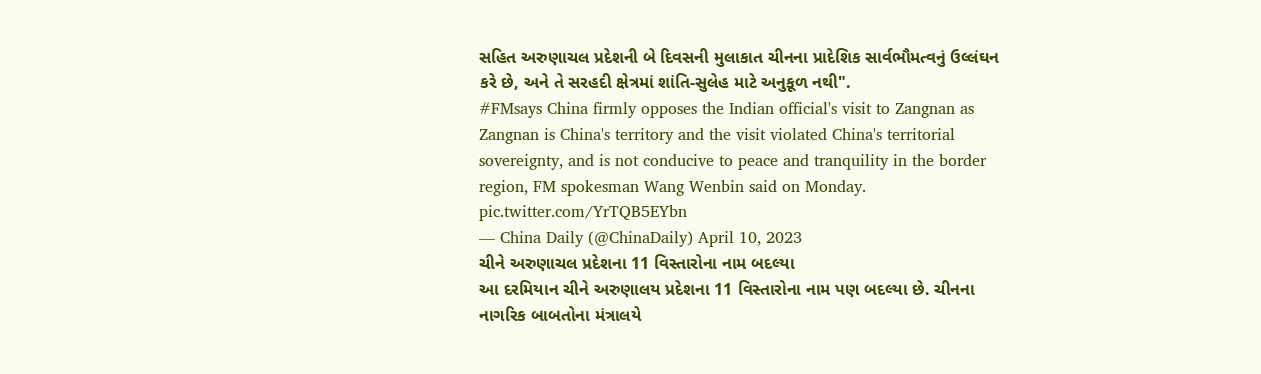સહિત અરુણાચલ પ્રદેશની બે દિવસની મુલાકાત ચીનના પ્રાદેશિક સાર્વભૌમત્વનું ઉલ્લંઘન કરે છે, અને તે સરહદી ક્ષેત્રમાં શાંતિ-સુલેહ માટે અનુકૂળ નથી".
#FMsays China firmly opposes the Indian official's visit to Zangnan as Zangnan is China's territory and the visit violated China's territorial sovereignty, and is not conducive to peace and tranquility in the border region, FM spokesman Wang Wenbin said on Monday. pic.twitter.com/YrTQB5EYbn
— China Daily (@ChinaDaily) April 10, 2023
ચીને અરુણાચલ પ્રદેશના 11 વિસ્તારોના નામ બદલ્યા
આ દરમિયાન ચીને અરુણાલય પ્રદેશના 11 વિસ્તારોના નામ પણ બદલ્યા છે. ચીનના નાગરિક બાબતોના મંત્રાલયે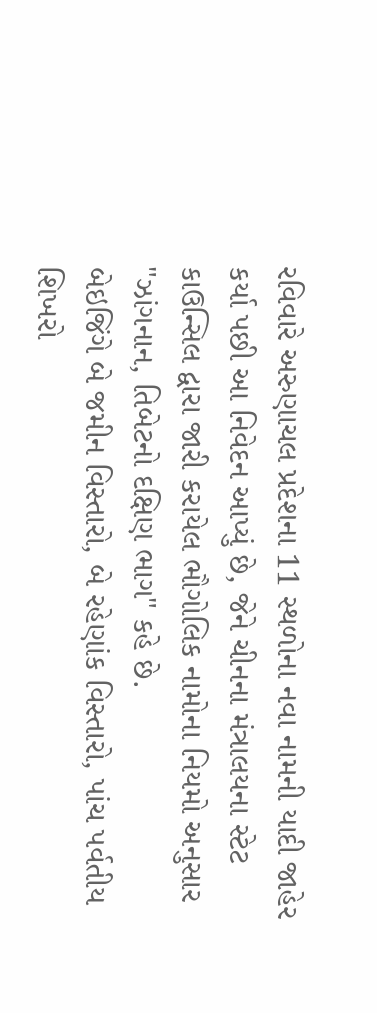રવિવારે અરુણાચલ પ્રદેશના 11 સ્થળોના નવા નામની યાદી જાહેર કર્યા પછી આ નિવેદન આપ્યું છે, જેને ચીનના મંત્રાલયના સ્ટેટ કાઉન્સિલ દ્વારા જારી કરાયેલ ભૌગોલિક નામોના નિયમો અનુસાર "ઝાંગનાન, તિબેટનો દક્ષિણ ભાગ" કહે છે.
બેઇજિંગે બે જમીન વિસ્તારો, બે રહેણાંક વિસ્તારો, પાંચ પર્વતીય શિખરો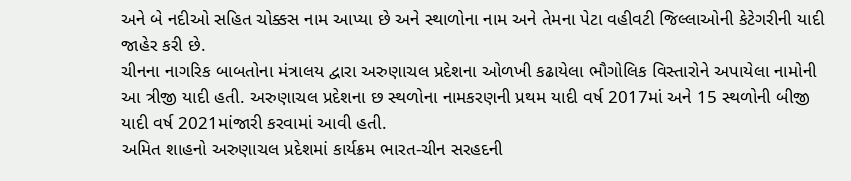અને બે નદીઓ સહિત ચોક્કસ નામ આપ્યા છે અને સ્થાળોના નામ અને તેમના પેટા વહીવટી જિલ્લાઓની કેટેગરીની યાદી જાહેર કરી છે.
ચીનના નાગરિક બાબતોના મંત્રાલય દ્વારા અરુણાચલ પ્રદેશના ઓળખી કઢાયેલા ભૌગોલિક વિસ્તારોને અપાયેલા નામોની આ ત્રીજી યાદી હતી. અરુણાચલ પ્રદેશના છ સ્થળોના નામકરણની પ્રથમ યાદી વર્ષ 2017માં અને 15 સ્થળોની બીજી યાદી વર્ષ 2021માંજારી કરવામાં આવી હતી.
અમિત શાહનો અરુણાચલ પ્રદેશમાં કાર્યક્રમ ભારત-ચીન સરહદની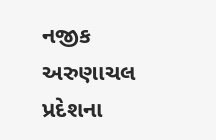નજીક
અરુણાચલ પ્રદેશના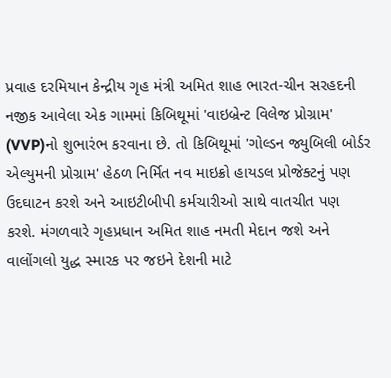પ્રવાહ દરમિયાન કેન્દ્રીય ગૃહ મંત્રી અમિત શાહ ભારત-ચીન સરહદની નજીક આવેલા એક ગામમાં કિબિથૂમાં 'વાઇબ્રેન્ટ વિલેજ પ્રોગ્રામ' (VVP)નો શુભારંભ કરવાના છે. તો કિબિથૂમાં 'ગોલ્ડન જ્યુબિલી બોર્ડર એલ્યુમની પ્રોગ્રામ' હેઠળ નિર્મિત નવ માઇક્રો હાયડલ પ્રોજેક્ટનું પણ ઉદઘાટન કરશે અને આઇટીબીપી કર્મચારીઓ સાથે વાતચીત પણ કરશે. મંગળવારે ગૃહપ્રધાન અમિત શાહ નમતી મેદાન જશે અને વાલોંગલો યુદ્ધ સ્મારક પર જઇને દેશની માટે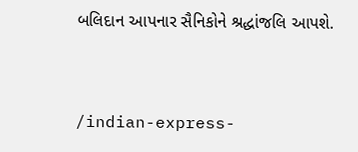બલિદાન આપનાર સૈનિકોને શ્રદ્ધાંજલિ આપશે.


/indian-express-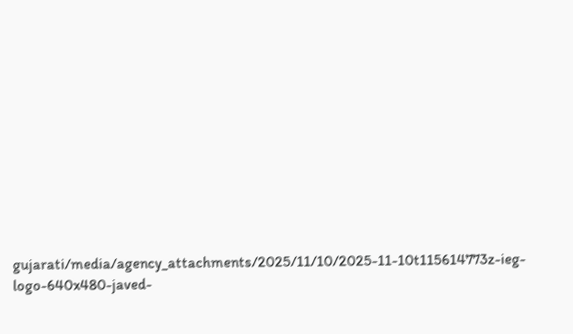gujarati/media/agency_attachments/2025/11/10/2025-11-10t115614773z-ieg-logo-640x480-javed-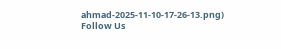ahmad-2025-11-10-17-26-13.png)
Follow Us